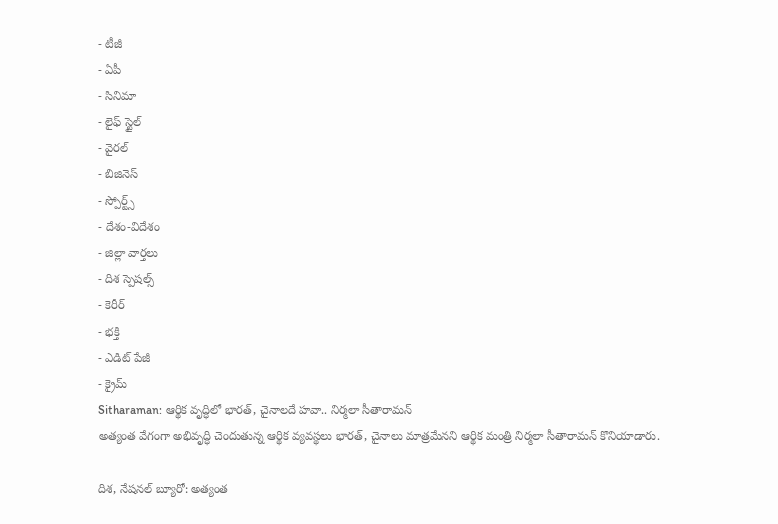- టీజీ
- ఏపీ
- సినిమా
- లైఫ్ స్టైల్
- వైరల్
- బిజినెస్
- స్పోర్ట్స్
- దేశం-విదేశం
- జిల్లా వార్తలు
- దిశ స్పెషల్స్
- కెరీర్
- భక్తి
- ఎడిట్ పేజీ
- క్రైమ్
Sitharaman: ఆర్థిక వృద్ధిలో భారత్, చైనాలదే హవా.. నిర్మలా సీతారామన్
అత్యంత వేగంగా అభివృద్ధి చెందుతున్న ఆర్థిక వ్యవస్థలు భారత్, చైనాలు మాత్రమేనని ఆర్థిక మంత్రి నిర్మలా సీతారామన్ కొనియాడారు.

దిశ, నేషనల్ బ్యూరో: అత్యంత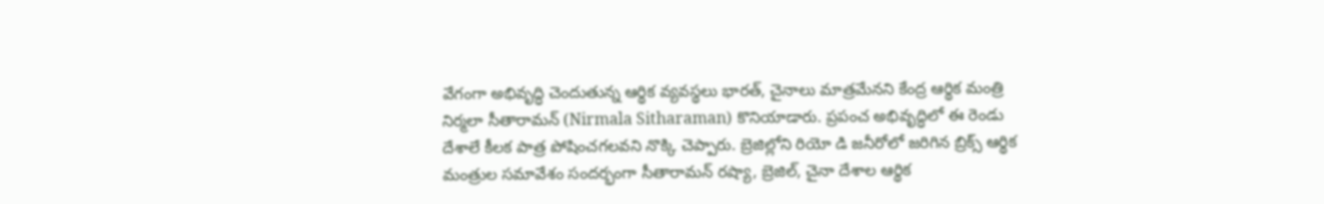వేగంగా అభివృద్ధి చెందుతున్న ఆర్థిక వ్యవస్థలు భారత్, చైనాలు మాత్రమేనని కేంద్ర ఆర్థిక మంత్రి నిర్మలా సీతారామన్ (Nirmala Sitharaman) కొనియాడారు. ప్రపంచ అభివృద్ధిలో ఈ రెండు దేశాలే కీలక పాత్ర పోషించగలవని నొక్కి చెప్పారు. బ్రెజిల్లోని రియో డి జనీరోలో జరిగిన బ్రిక్స్ ఆర్థిక మంత్రుల సమావేశం సందర్భంగా సీతారామన్ రష్యా, బ్రెజిల్, చైనా దేశాల ఆర్థిక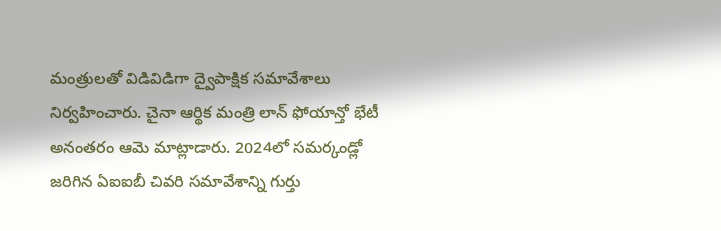మంత్రులతో విడివిడిగా ద్వైపాక్షిక సమావేశాలు నిర్వహించారు. చైనా ఆర్థిక మంత్రి లాన్ ఫోయాన్తో భేటీ అనంతరం ఆమె మాట్లాడారు. 2024లో సమర్కండ్లో జరిగిన ఏఐఐబీ చివరి సమావేశాన్ని గుర్తు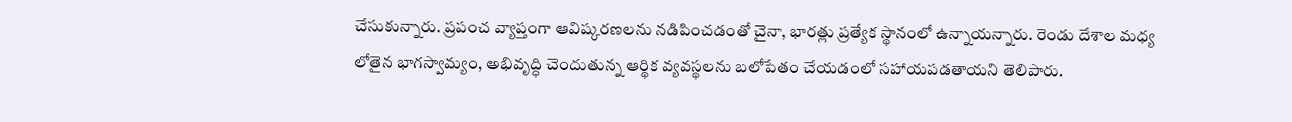చేసుకున్నారు. ప్రపంచ వ్యాప్తంగా ఆవిష్కరణలను నడిపించడంతో చైనా, భారత్లు ప్రత్యేక స్థానంలో ఉన్నాయన్నారు. రెండు దేశాల మధ్య లోతైన భాగస్వామ్యం, అభివృద్ధి చెందుతున్న ఆర్థిక వ్యవస్థలను బలోపేతం చేయడంలో సహాయపడతాయని తెలిపారు.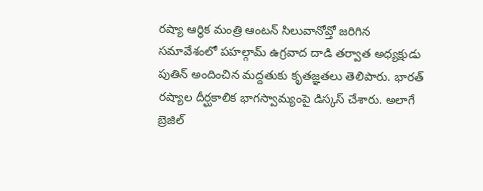రష్యా ఆర్థిక మంత్రి ఆంటన్ సిలువానోవ్తో జరిగిన సమావేశంలో పహల్గామ్ ఉగ్రవాద దాడి తర్వాత అధ్యక్షుడు పుతిన్ అందించిన మద్దతుకు కృతజ్ఞతలు తెలిపారు. భారత్ రష్యాల దీర్ఘకాలిక భాగస్వామ్యంపై డిస్కస్ చేశారు. అలాగే బ్రెజిల్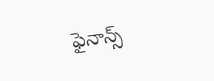ఫైనాన్స్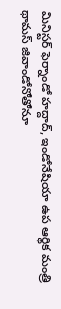మినిస్టర్ ఫెర్నాండో హద్దాద్, ఇండోనేషియా ఉప ఆర్థిక మంత్రి థామస్ జివాండోనోతోనూ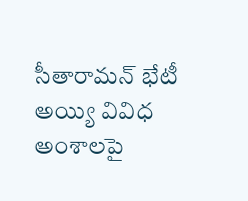సీతారామన్ భేటీ అయ్యి వివిధ అంశాలపై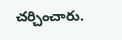చర్చించారు.